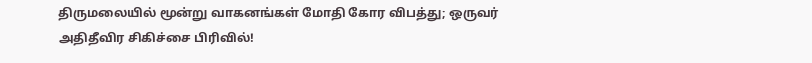திருமலையில் மூன்று வாகனங்கள் மோதி கோர விபத்து; ஒருவர் அதிதீவிர சிகிச்சை பிரிவில்!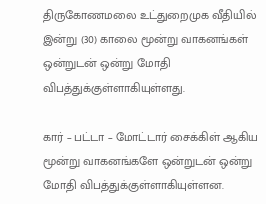திருகோணமலை உட்துறைமுக வீதியில் இன்று (30) காலை மூன்று வாகனங்கள் ஒன்றுடன் ஒன்று மோதி விபத்துக்குள்ளாகியுள்ளது.

கார் – பட்டா – மோட்டார் சைக்கிள் ஆகிய மூன்று வாகனங்களே ஒன்றுடன் ஒன்று மோதி விபத்துக்குள்ளாகியுள்ளன.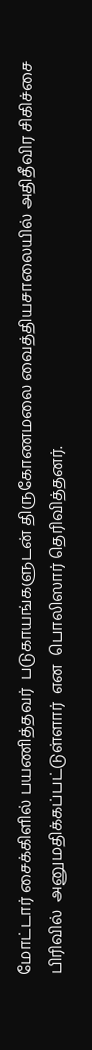மோட்டார் சைக்கிளில் பயணித்தவர்  படுகாயங்களுடன் திருகோணமலை வைத்தியசாலையில் அதிதீவிர சிகிச்சை பிரிவில்  அனுமதிக்கப்பட்டுள்ளார்  என  பொலிஸார் தெரிவித்தனர்.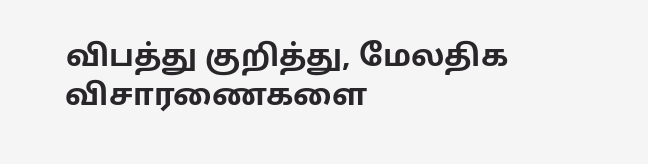விபத்து குறித்து, மேலதிக விசாரணைகளை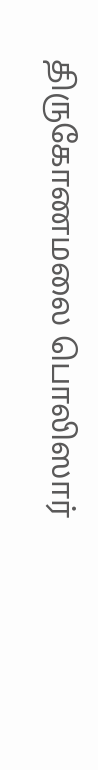திருகோணமலை பொலிஸார்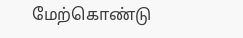மேற்கொண்டு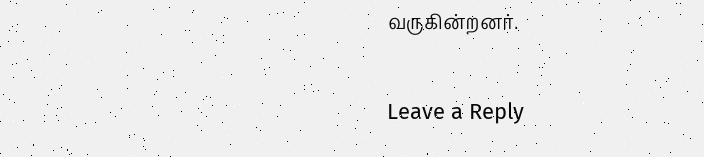வருகின்றனர்.

Leave a Reply